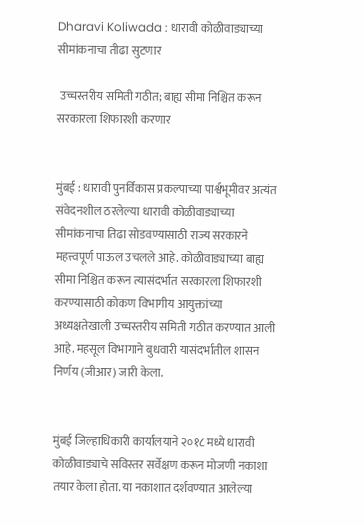Dharavi Koliwada : धारावी कोळीवाड्याच्या सीमांकनाचा तीढा सुटणार

 उच्चस्तरीय समिती गठीत; बाह्य सीमा निश्चित करून सरकारला शिफारशी करणार


मुंबई : धारावी पुनर्विकास प्रकल्पाच्या पार्श्वभूमीवर अत्यंत संवेदनशील ठरलेल्या धारावी कोळीवाड्याच्या सीमांकनाचा तिढा सोडवण्यासाठी राज्य सरकारने महत्त्वपूर्ण पाऊल उचलले आहे. कोळीवाड्याच्या बाह्य सीमा निश्चित करून त्यासंदर्भात सरकारला शिफारशी करण्यासाठी कोकण विभागीय आयुक्तांच्या अध्यक्षतेखाली उच्चस्तरीय समिती गठीत करण्यात आली आहे. महसूल विभागाने बुधवारी यासंदर्भातील शासन निर्णय (जीआर) जारी केला.


मुंबई जिल्हाधिकारी कार्यालयाने २०१८ मध्ये धारावी कोळीवाड्याचे सविस्तर सर्वेक्षण करून मोजणी नकाशा तयार केला होता. या नकाशात दर्शवण्यात आलेल्या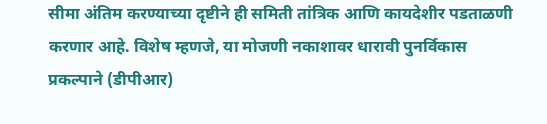सीमा अंतिम करण्याच्या दृष्टीने ही समिती तांत्रिक आणि कायदेशीर पडताळणी करणार आहे. विशेष म्हणजे, या मोजणी नकाशावर धारावी पुनर्विकास प्रकल्पाने (डीपीआर)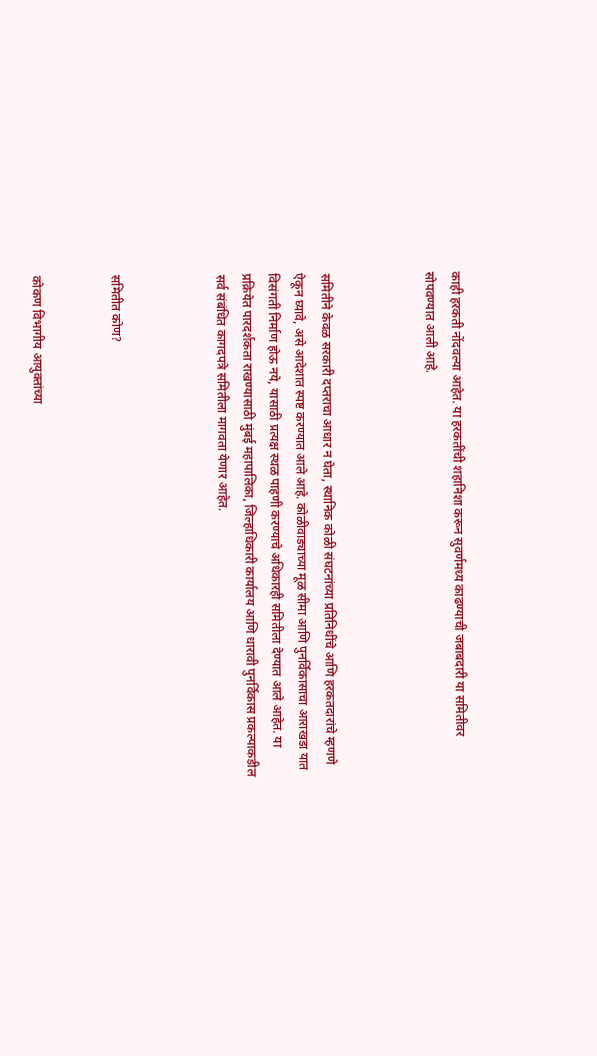काही हरकती नोंदवल्या आहेत. या हरकतींची शहानिशा करून सुवर्णमध्य काढण्याची जबाबदारी या समितीवर सोपवण्यात आली आहे.



समितीने केवळ सरकारी दप्तराचा आधार न घेता, स्थानिक कोळी संघटनांच्या प्रतिनिधींचे आणि हरकतदारांचे म्हणणे ऐकून घ्यावे, असे आदेशात स्पष्ट करण्यात आले आहे. कोळीवाड्याच्या मूळ सीमा आणि पुनर्विकासाचा आराखडा यात विसंगती निर्माण होऊ नये, यासाठी प्रत्यक्ष स्थळ पाहणी करण्याचे अधिकारही समितीला देण्यात आले आहेत. या प्रक्रियेत पारदर्शकता राखण्यासाठी मुंबई महापालिका, जिल्हाधिकारी कार्यालय आणि धारावी पुनर्विकास प्रकल्पाकडील सर्व संबंधित कागदपत्रे समितीला मागवता येणार आहेत.



समितीत कोण?


कोकण विभागीय आयुक्तांच्या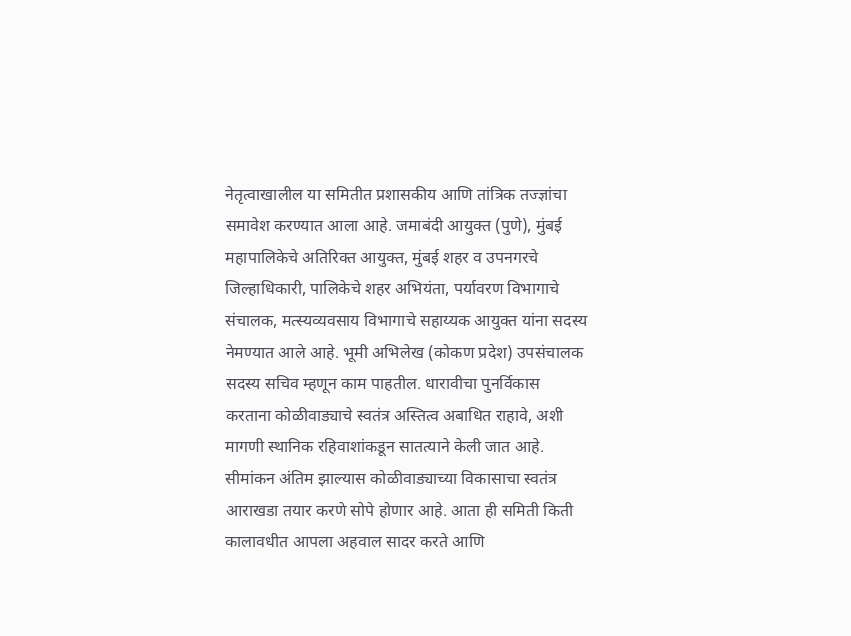नेतृत्वाखालील या समितीत प्रशासकीय आणि तांत्रिक तज्ज्ञांचा समावेश करण्यात आला आहे. जमाबंदी आयुक्त (पुणे), मुंबई महापालिकेचे अतिरिक्त आयुक्त, मुंबई शहर व उपनगरचे जिल्हाधिकारी, पालिकेचे शहर अभियंता, पर्यावरण विभागाचे संचालक, मत्स्यव्यवसाय विभागाचे सहाय्यक आयुक्त यांना सदस्य नेमण्यात आले आहे. भूमी अभिलेख (कोकण प्रदेश) उपसंचालक सदस्य सचिव म्हणून काम पाहतील. धारावीचा पुनर्विकास करताना कोळीवाड्याचे स्वतंत्र अस्तित्व अबाधित राहावे, अशी मागणी स्थानिक रहिवाशांकडून सातत्याने केली जात आहे. सीमांकन अंतिम झाल्यास कोळीवाड्याच्या विकासाचा स्वतंत्र आराखडा तयार करणे सोपे होणार आहे. आता ही समिती किती कालावधीत आपला अहवाल सादर करते आणि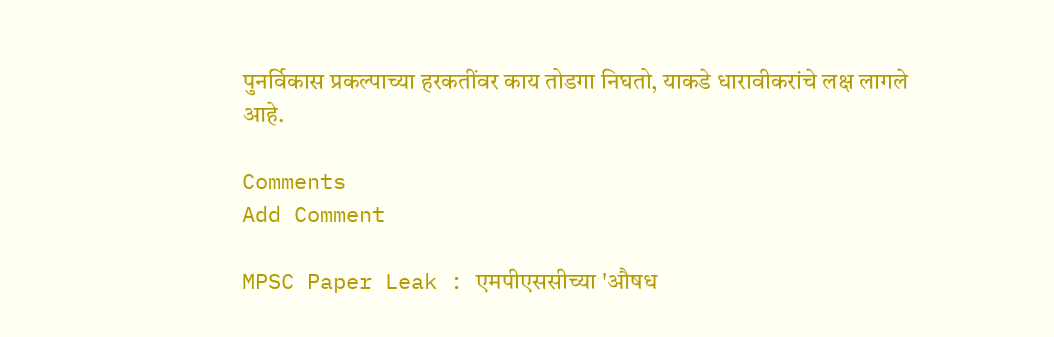पुनर्विकास प्रकल्पाच्या हरकतींवर काय तोडगा निघतो, याकडे धारावीकरांचे लक्ष लागले आहे.

Comments
Add Comment

MPSC Paper Leak : एमपीएससीच्या 'औषध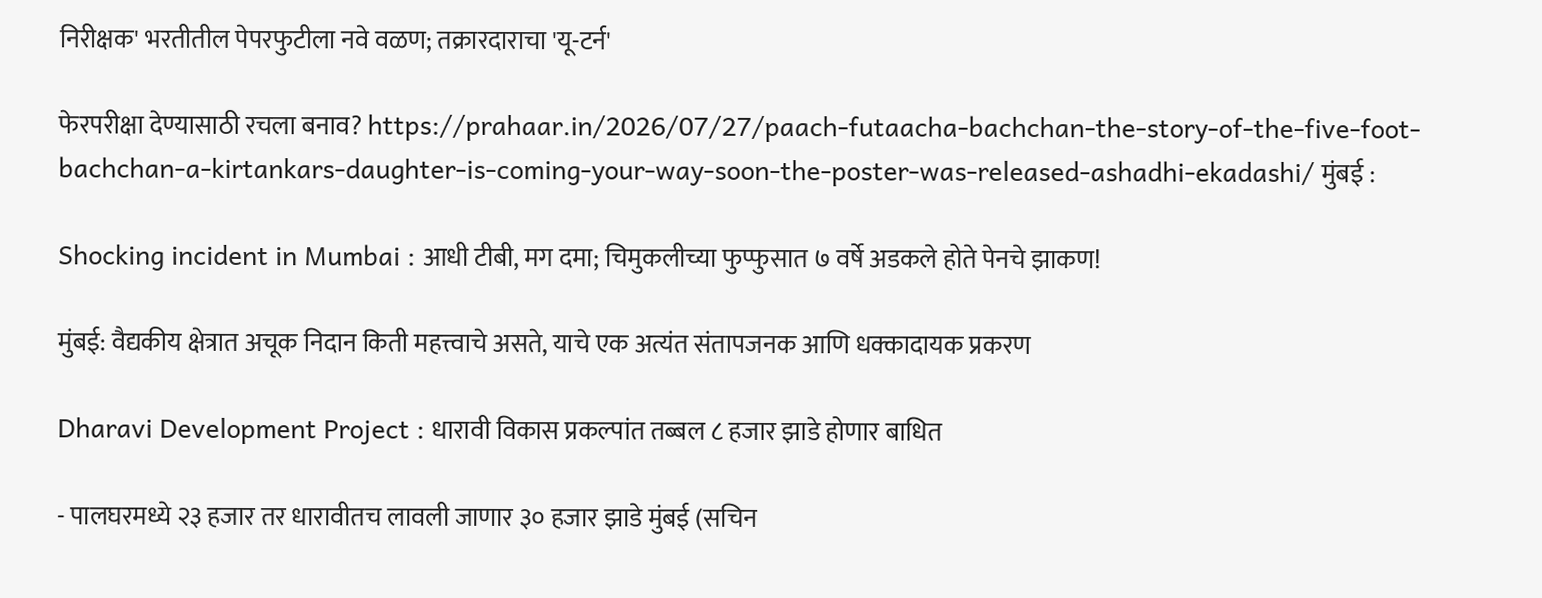निरीक्षक' भरतीतील पेपरफुटीला नवे वळण; तक्रारदाराचा 'यू-टर्न'

फेरपरीक्षा देण्यासाठी रचला बनाव? https://prahaar.in/2026/07/27/paach-futaacha-bachchan-the-story-of-the-five-foot-bachchan-a-kirtankars-daughter-is-coming-your-way-soon-the-poster-was-released-ashadhi-ekadashi/ मुंबई :

Shocking incident in Mumbai : आधी टीबी, मग दमा; चिमुकलीच्या फुप्फुसात ७ वर्षे अडकले होते पेनचे झाकण!

मुंबई: वैद्यकीय क्षेत्रात अचूक निदान किती महत्त्वाचे असते, याचे एक अत्यंत संतापजनक आणि धक्कादायक प्रकरण

Dharavi Development Project : धारावी विकास प्रकल्पांत तब्बल ८ हजार झाडे होणार बाधित

- पालघरमध्ये २३ हजार तर धारावीतच लावली जाणार ३० हजार झाडे मुंबई (सचिन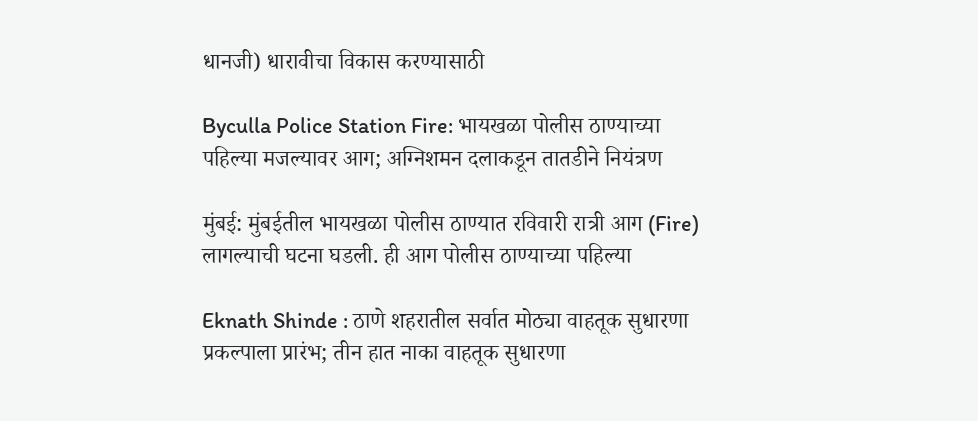धानजी) धारावीचा विकास करण्यासाठी

Byculla Police Station Fire: भायखळा पोलीस ठाण्याच्या पहिल्या मजल्यावर आग; अग्निशमन दलाकडून तातडीने नियंत्रण

मुंबई: मुंबईतील भायखळा पोलीस ठाण्यात रविवारी रात्री आग (Fire) लागल्याची घटना घडली. ही आग पोलीस ठाण्याच्या पहिल्या

Eknath Shinde : ठाणे शहरातील सर्वात मोठ्या वाहतूक सुधारणा प्रकल्पाला प्रारंभ; तीन हात नाका वाहतूक सुधारणा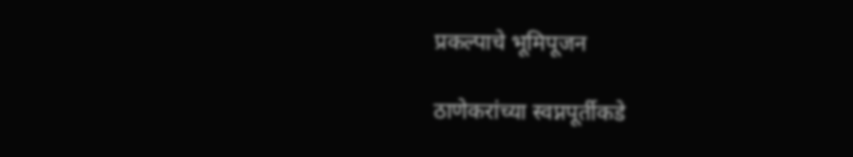प्रकल्पाचे भूमिपूजन

ठाणेकरांच्या स्वप्नपूर्तीकडे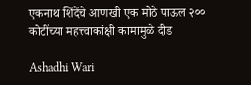एकनाथ शिंदेंचे आणखी एक मोठे पाऊल २०० कोटींच्या महत्त्वाकांक्षी कामामुळे दीड

Ashadhi Wari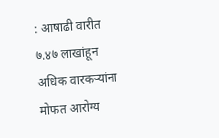: आषाढी वारीत ७.४७ लाखांहून अधिक वारकऱ्यांना मोफत आरोग्य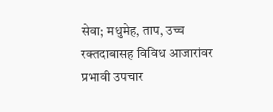सेवा; मधुमेह, ताप, उच्च रक्तदाबासह विविध आजारांवर प्रभावी उपचार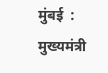मुंबई  : मुख्यमंत्री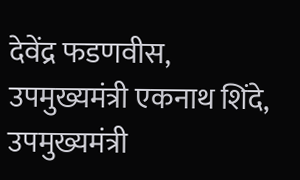देवेंद्र फडणवीस, उपमुख्यमंत्री एकनाथ शिंदे, उपमुख्यमंत्री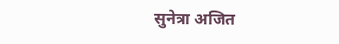सुनेत्रा अजित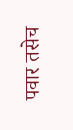पवार तसेच